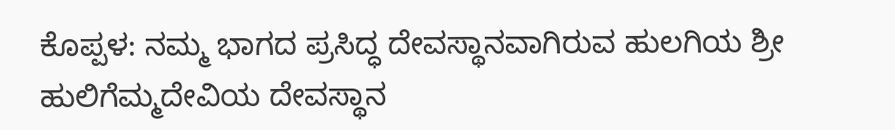ಕೊಪ್ಪಳ: ನಮ್ಮ ಭಾಗದ ಪ್ರಸಿದ್ಧ ದೇವಸ್ಥಾನವಾಗಿರುವ ಹುಲಗಿಯ ಶ್ರೀ ಹುಲಿಗೆಮ್ಮದೇವಿಯ ದೇವಸ್ಥಾನ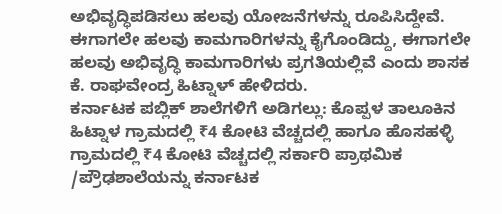ಅಭಿವೃದ್ಧಿಪಡಿಸಲು ಹಲವು ಯೋಜನೆಗಳನ್ನು ರೂಪಿಸಿದ್ದೇವೆ. ಈಗಾಗಲೇ ಹಲವು ಕಾಮಗಾರಿಗಳನ್ನು ಕೈಗೊಂಡಿದ್ದು, ಈಗಾಗಲೇ ಹಲವು ಅಭಿವೃದ್ಧಿ ಕಾಮಗಾರಿಗಳು ಪ್ರಗತಿಯಲ್ಲಿವೆ ಎಂದು ಶಾಸಕ ಕೆ. ರಾಘವೇಂದ್ರ ಹಿಟ್ನಾಳ್ ಹೇಳಿದರು.
ಕರ್ನಾಟಕ ಪಬ್ಲಿಕ್ ಶಾಲೆಗಳಿಗೆ ಅಡಿಗಲ್ಲು: ಕೊಪ್ಪಳ ತಾಲೂಕಿನ ಹಿಟ್ನಾಳ ಗ್ರಾಮದಲ್ಲಿ ₹4 ಕೋಟಿ ವೆಚ್ಚದಲ್ಲಿ ಹಾಗೂ ಹೊಸಹಳ್ಳಿ ಗ್ರಾಮದಲ್ಲಿ ₹4 ಕೋಟಿ ವೆಚ್ಚದಲ್ಲಿ ಸರ್ಕಾರಿ ಪ್ರಾಥಮಿಕ /ಪ್ರೌಢಶಾಲೆಯನ್ನು ಕರ್ನಾಟಕ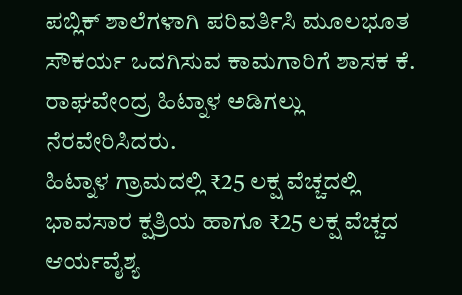ಪಬ್ಲಿಕ್ ಶಾಲೆಗಳಾಗಿ ಪರಿವರ್ತಿಸಿ ಮೂಲಭೂತ ಸೌಕರ್ಯ ಒದಗಿಸುವ ಕಾಮಗಾರಿಗೆ ಶಾಸಕ ಕೆ. ರಾಘವೇಂದ್ರ ಹಿಟ್ನಾಳ ಅಡಿಗಲ್ಲು ನೆರವೇರಿಸಿದರು.
ಹಿಟ್ನಾಳ ಗ್ರಾಮದಲ್ಲಿ ₹25 ಲಕ್ಷ ವೆಚ್ಚದಲ್ಲಿ ಭಾವಸಾರ ಕ್ಷತ್ರಿಯ ಹಾಗೂ ₹25 ಲಕ್ಷ ವೆಚ್ಚದ ಆರ್ಯವೈಶ್ಯ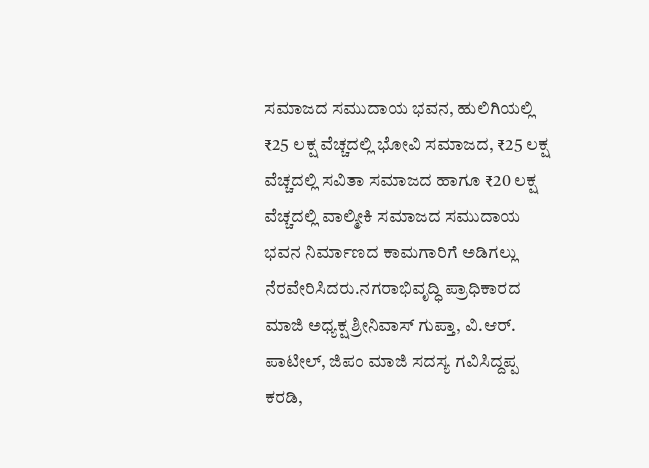ಸಮಾಜದ ಸಮುದಾಯ ಭವನ, ಹುಲಿಗಿಯಲ್ಲಿ ₹25 ಲಕ್ಷ ವೆಚ್ಚದಲ್ಲಿ ಭೋವಿ ಸಮಾಜದ, ₹25 ಲಕ್ಷ ವೆಚ್ಚದಲ್ಲಿ ಸವಿತಾ ಸಮಾಜದ ಹಾಗೂ ₹20 ಲಕ್ಷ ವೆಚ್ಚದಲ್ಲಿ ವಾಲ್ಮೀಕಿ ಸಮಾಜದ ಸಮುದಾಯ ಭವನ ನಿರ್ಮಾಣದ ಕಾಮಗಾರಿಗೆ ಅಡಿಗಲ್ಲು ನೆರವೇರಿಸಿದರು.ನಗರಾಭಿವೃದ್ಧಿ ಪ್ರಾಧಿಕಾರದ ಮಾಜಿ ಅಧ್ಯಕ್ಷ ಶ್ರೀನಿವಾಸ್ ಗುಪ್ತಾ, ವಿ.ಆರ್. ಪಾಟೀಲ್, ಜಿಪಂ ಮಾಜಿ ಸದಸ್ಯ ಗವಿಸಿದ್ದಪ್ಪ ಕರಡಿ,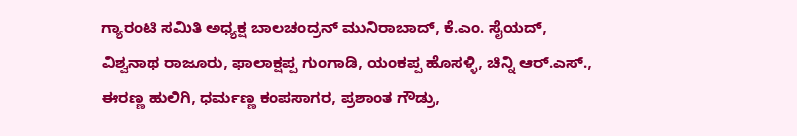ಗ್ಯಾರಂಟಿ ಸಮಿತಿ ಅಧ್ಯಕ್ಷ ಬಾಲಚಂದ್ರನ್ ಮುನಿರಾಬಾದ್, ಕೆ.ಎಂ. ಸೈಯದ್, ವಿಶ್ವನಾಥ ರಾಜೂರು, ಫಾಲಾಕ್ಷಪ್ಪ ಗುಂಗಾಡಿ, ಯಂಕಪ್ಪ ಹೊಸಳ್ಳಿ, ಚಿನ್ನಿ ಆರ್.ಎಸ್., ಈರಣ್ಣ ಹುಲಿಗಿ, ಧರ್ಮಣ್ಣ ಕಂಪಸಾಗರ, ಪ್ರಶಾಂತ ಗೌಡ್ರು,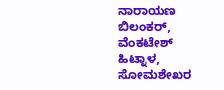ನಾರಾಯಣ ಬಿಲಂಕರ್, ವೆಂಕಟೇಶ್ ಹಿಟ್ನಾಳ, ಸೋಮಶೇಖರ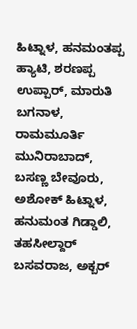ಹಿಟ್ನಾಳ, ಹನಮಂತಪ್ಪ ಹ್ಯಾಟಿ, ಶರಣಪ್ಪ ಉಪ್ಪಾರ್, ಮಾರುತಿ ಬಗನಾಳ, ರಾಮಮೂರ್ತಿ ಮುನಿರಾಬಾದ್, ಬಸಣ್ಣ ಬೇವೂರು, ಅಶೋಕ್ ಹಿಟ್ನಾಳ, ಹನುಮಂತ ಗಿಡ್ಡಾಲಿ, ತಹಸೀಲ್ದಾರ್ ಬಸವರಾಜ, ಅಕ್ಬರ್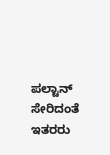ಪಲ್ಟಾನ್ ಸೇರಿದಂತೆ ಇತರರು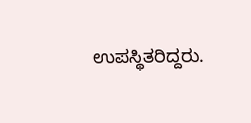ಉಪಸ್ಥಿತರಿದ್ದರು.